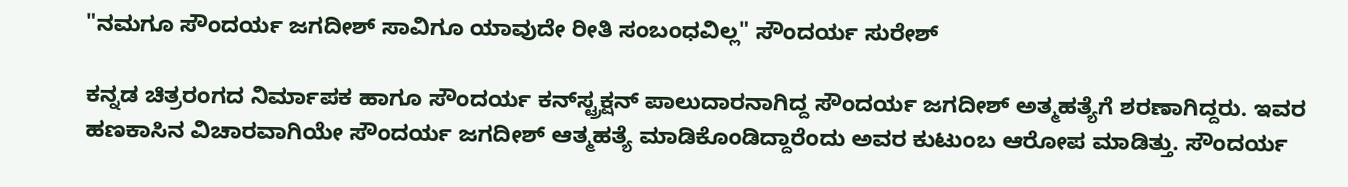"ನಮಗೂ ಸೌಂದರ್ಯ ಜಗದೀಶ್ ಸಾವಿಗೂ ಯಾವುದೇ ರೀತಿ ಸಂಬಂಧವಿಲ್ಲ" ಸೌಂದರ್ಯ ಸುರೇಶ್

ಕನ್ನಡ ಚಿತ್ರರಂಗದ ನಿರ್ಮಾಪಕ ಹಾಗೂ ಸೌಂದರ್ಯ ಕನ್‌ಸ್ಟ್ರಕ್ಷನ್‌ ಪಾಲುದಾರನಾಗಿದ್ದ ಸೌಂದರ್ಯ ಜಗದೀಶ್ ಅತ್ಮಹತ್ಯೆಗೆ ಶರಣಾಗಿದ್ದರು. ಇವರ ಹಣಕಾಸಿನ ವಿಚಾರವಾಗಿಯೇ ಸೌಂದರ್ಯ ಜಗದೀಶ್ ಆತ್ಮಹತ್ಯೆ ಮಾಡಿಕೊಂಡಿದ್ದಾರೆಂದು ಅವರ ಕುಟುಂಬ ಆರೋಪ ಮಾಡಿತ್ತು. ಸೌಂದರ್ಯ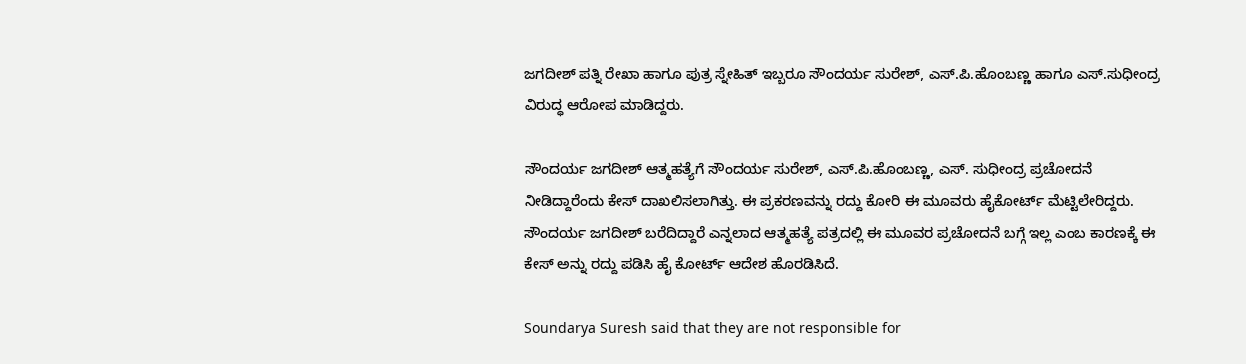ಜಗದೀಶ್ ಪತ್ನಿ ರೇಖಾ ಹಾಗೂ ಪುತ್ರ ಸ್ನೇಹಿತ್ ಇಬ್ಬರೂ ಸೌಂದರ್ಯ ಸುರೇಶ್, ಎಸ್‌.ಪಿ.ಹೊಂಬಣ್ಣ ಹಾಗೂ ಎಸ್‌.ಸುಧೀಂದ್ರ ವಿರುದ್ಧ ಆರೋಪ ಮಾಡಿದ್ದರು.

ಸೌಂದರ್ಯ ಜಗದೀಶ್ ಆತ್ಮಹತ್ಯೆಗೆ ಸೌಂದರ್ಯ ಸುರೇಶ್, ಎಸ್.ಪಿ.ಹೊಂಬಣ್ಣ, ಎಸ್. ಸುಧೀಂದ್ರ ಪ್ರಚೋದನೆ ನೀಡಿದ್ದಾರೆಂದು ಕೇಸ್ ದಾಖಲಿಸಲಾಗಿತ್ತು. ಈ ಪ್ರಕರಣವನ್ನು ರದ್ದು ಕೋರಿ ಈ ಮೂವರು ಹೈಕೋರ್ಟ್ ಮೆಟ್ಟಿಲೇರಿದ್ದರು. ಸೌಂದರ್ಯ ಜಗದೀಶ್ ಬರೆದಿದ್ದಾರೆ ಎನ್ನಲಾದ ಆತ್ಮಹತ್ಯೆ ಪತ್ರದಲ್ಲಿ ಈ ಮೂವರ ಪ್ರಚೋದನೆ ಬಗ್ಗೆ ಇಲ್ಲ ಎಂಬ ಕಾರಣಕ್ಕೆ ಈ ಕೇಸ್‌ ಅನ್ನು ರದ್ದು ಪಡಿಸಿ ಹೈ ಕೋರ್ಟ್ ಆದೇಶ ಹೊರಡಿಸಿದೆ.

Soundarya Suresh said that they are not responsible for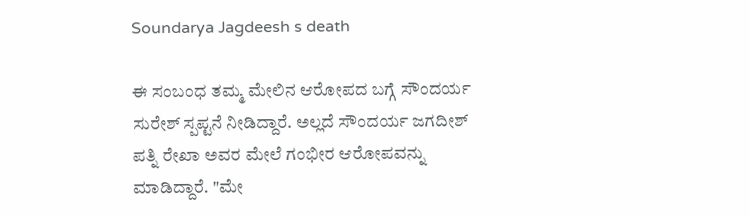Soundarya Jagdeesh s death

ಈ ಸಂಬಂಧ ತಮ್ಮ ಮೇಲಿನ ಆರೋಪದ ಬಗ್ಗೆ ಸೌಂದರ್ಯ ಸುರೇಶ್ ಸ್ಪಪ್ಟನೆ ನೀಡಿದ್ದಾರೆ. ಅಲ್ಲದೆ ಸೌಂದರ್ಯ ಜಗದೀಶ್ ಪತ್ನಿ ರೇಖಾ ಅವರ ಮೇಲೆ ಗಂಭೀರ ಆರೋಪವನ್ನು ಮಾಡಿದ್ದಾರೆ. "ಮೇ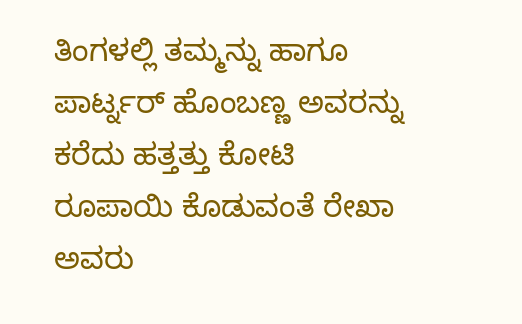ತಿಂಗಳಲ್ಲಿ ತಮ್ಮನ್ನು ಹಾಗೂ ಪಾರ್ಟ್ನರ್ ಹೊಂಬಣ್ಣ ಅವರನ್ನು ಕರೆದು ಹತ್ತತ್ತು ಕೋಟಿ ರೂಪಾಯಿ ಕೊಡುವಂತೆ ರೇಖಾ ಅವರು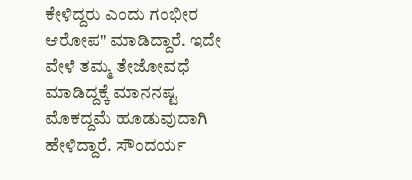ಕೇಳಿದ್ದರು ಎಂದು ಗಂಭೀರ ಆರೋಪ" ಮಾಡಿದ್ದಾರೆ. ಇದೇ ವೇಳೆ ತಮ್ಮ ತೇಜೋವಧೆ ಮಾಡಿದ್ದಕ್ಕೆ ಮಾನನಷ್ಟ ಮೊಕದ್ದಮೆ ಹೂಡುವುದಾಗಿ ಹೇಳಿದ್ದಾರೆ. ಸೌಂದರ್ಯ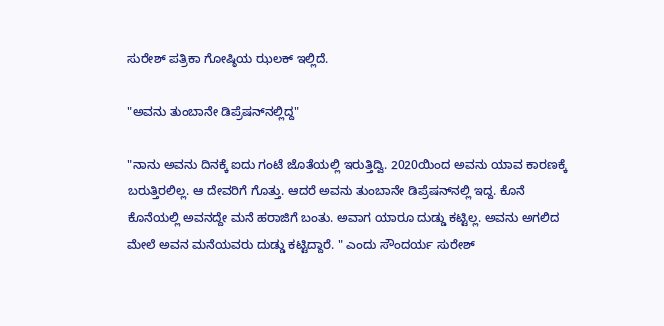ಸುರೇಶ್ ಪತ್ರಿಕಾ ಗೋಷ್ಠಿಯ ಝಲಕ್ ಇಲ್ಲಿದೆ.

"ಅವನು ತುಂಬಾನೇ ಡಿಪ್ರೆಷನ್‌ನಲ್ಲಿದ್ದ"

"ನಾನು ಅವನು ದಿನಕ್ಕೆ ಐದು ಗಂಟೆ ಜೊತೆಯಲ್ಲಿ ಇರುತ್ತಿದ್ವಿ. 2020ಯಿಂದ ಅವನು ಯಾವ ಕಾರಣಕ್ಕೆ ಬರುತ್ತಿರಲಿಲ್ಲ. ಆ ದೇವರಿಗೆ ಗೊತ್ತು. ಆದರೆ ಅವನು ತುಂಬಾನೇ ಡಿಪ್ರೆಷನ್‌ನಲ್ಲಿ ಇದ್ದ. ಕೊನೆ ಕೊನೆಯಲ್ಲಿ ಅವನದ್ದೇ ಮನೆ ಹರಾಜಿಗೆ ಬಂತು. ಅವಾಗ ಯಾರೂ ದುಡ್ಡು ಕಟ್ಟಿಲ್ಲ. ಅವನು ಅಗಲಿದ ಮೇಲೆ ಅವನ ಮನೆಯವರು ದುಡ್ಡು ಕಟ್ಟಿದ್ದಾರೆ. " ಎಂದು ಸೌಂದರ್ಯ ಸುರೇಶ್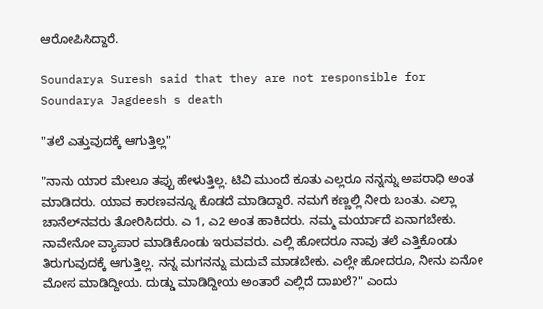ಆರೋಪಿಸಿದ್ದಾರೆ.

Soundarya Suresh said that they are not responsible for Soundarya Jagdeesh s death

"ತಲೆ ಎತ್ತುವುದಕ್ಕೆ ಆಗುತ್ತಿಲ್ಲ"

"ನಾನು ಯಾರ ಮೇಲೂ ತಪ್ಪು ಹೇಳುತ್ತಿಲ್ಲ. ಟಿವಿ ಮುಂದೆ ಕೂತು ಎಲ್ಲರೂ ನನ್ನನ್ನು ಅಪರಾಧಿ ಅಂತ ಮಾಡಿದರು. ಯಾವ ಕಾರಣವನ್ನೂ ಕೊಡದೆ ಮಾಡಿದ್ದಾರೆ. ನಮಗೆ ಕಣ್ಣಲ್ಲಿ ನೀರು ಬಂತು. ಎಲ್ಲಾ ಚಾನೆಲ್‌ನವರು ತೋರಿಸಿದರು. ಎ 1, ಎ2 ಅಂತ ಹಾಕಿದರು. ನಮ್ಮ ಮರ್ಯಾದೆ ಏನಾಗಬೇಕು. ನಾವೇನೋ ವ್ಯಾಪಾರ ಮಾಡಿಕೊಂಡು ಇರುವವರು. ಎಲ್ಲಿ ಹೋದರೂ ನಾವು ತಲೆ ಎತ್ತಿಕೊಂಡು ತಿರುಗುವುದಕ್ಕೆ ಆಗುತ್ತಿಲ್ಲ. ನನ್ನ ಮಗನನ್ನು ಮದುವೆ ಮಾಡಬೇಕು. ಎಲ್ಲೇ ಹೋದರೂ, ನೀನು ಏನೋ ಮೋಸ ಮಾಡಿದ್ದೀಯ. ದುಡ್ಡು ಮಾಡಿದ್ದೀಯ ಅಂತಾರೆ ಎಲ್ಲಿದೆ ದಾಖಲೆ?" ಎಂದು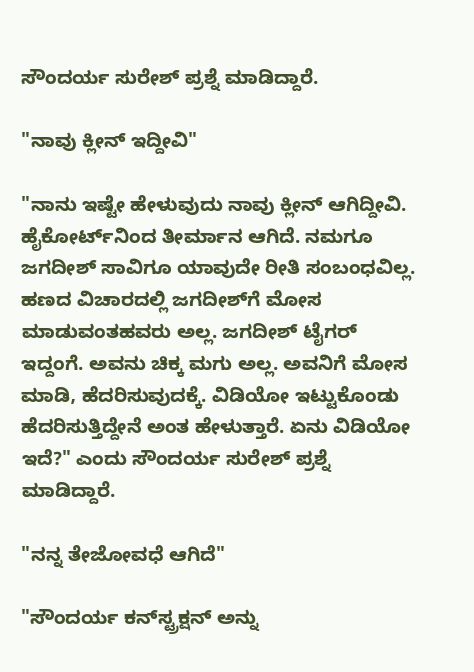ಸೌಂದರ್ಯ ಸುರೇಶ್ ಪ್ರಶ್ನೆ ಮಾಡಿದ್ದಾರೆ.

"ನಾವು ಕ್ಲೀನ್ ಇದ್ದೀವಿ"

"ನಾನು ಇಷ್ಟೇ ಹೇಳುವುದು ನಾವು ಕ್ಲೀನ್ ಆಗಿದ್ದೀವಿ. ಹೈಕೋರ್ಟ್‌ನಿಂದ ತೀರ್ಮಾನ ಆಗಿದೆ. ನಮಗೂ ಜಗದೀಶ್ ಸಾವಿಗೂ ಯಾವುದೇ ರೀತಿ ಸಂಬಂಧವಿಲ್ಲ. ಹಣದ ವಿಚಾರದಲ್ಲಿ ಜಗದೀಶ್‌ಗೆ ಮೋಸ ಮಾಡುವಂತಹವರು ಅಲ್ಲ. ಜಗದೀಶ್ ಟೈಗರ್ ಇದ್ದಂಗೆ. ಅವನು ಚಿಕ್ಕ ಮಗು ಅಲ್ಲ. ಅವನಿಗೆ ಮೋಸ ಮಾಡಿ, ಹೆದರಿಸುವುದಕ್ಕೆ. ವಿಡಿಯೋ ಇಟ್ಟುಕೊಂಡು ಹೆದರಿಸುತ್ತಿದ್ದೇನೆ ಅಂತ ಹೇಳುತ್ತಾರೆ. ಏನು ವಿಡಿಯೋ ಇದೆ?" ಎಂದು ಸೌಂದರ್ಯ ಸುರೇಶ್ ಪ್ರಶ್ನೆ ಮಾಡಿದ್ದಾರೆ.

"ನನ್ನ ತೇಜೋವಧೆ ಆಗಿದೆ"

"ಸೌಂದರ್ಯ ಕನ್‌ಸ್ಟ್ರಕ್ಷನ್ ಅನ್ನು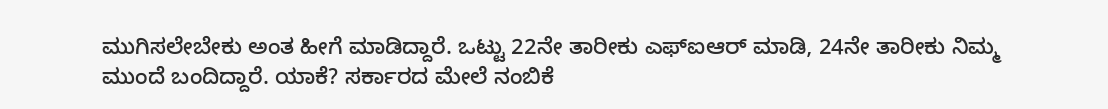ಮುಗಿಸಲೇಬೇಕು ಅಂತ ಹೀಗೆ ಮಾಡಿದ್ದಾರೆ. ಒಟ್ಟು 22ನೇ ತಾರೀಕು ಎಫ್‌ಐಆರ್ ಮಾಡಿ, 24ನೇ ತಾರೀಕು ನಿಮ್ಮ ಮುಂದೆ ಬಂದಿದ್ದಾರೆ. ಯಾಕೆ? ಸರ್ಕಾರದ ಮೇಲೆ ನಂಬಿಕೆ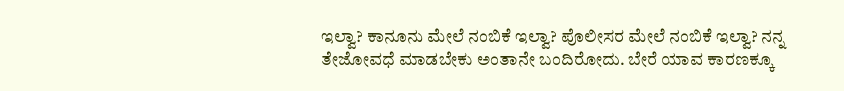ಇಲ್ವಾ? ಕಾನೂನು ಮೇಲೆ ನಂಬಿಕೆ ಇಲ್ವಾ? ಪೊಲೀಸರ ಮೇಲೆ ನಂಬಿಕೆ ಇಲ್ವಾ? ನನ್ನ ತೇಜೋವಧೆ ಮಾಡಬೇಕು ಅಂತಾನೇ ಬಂದಿರೋದು. ಬೇರೆ ಯಾವ ಕಾರಣಕ್ಕೂ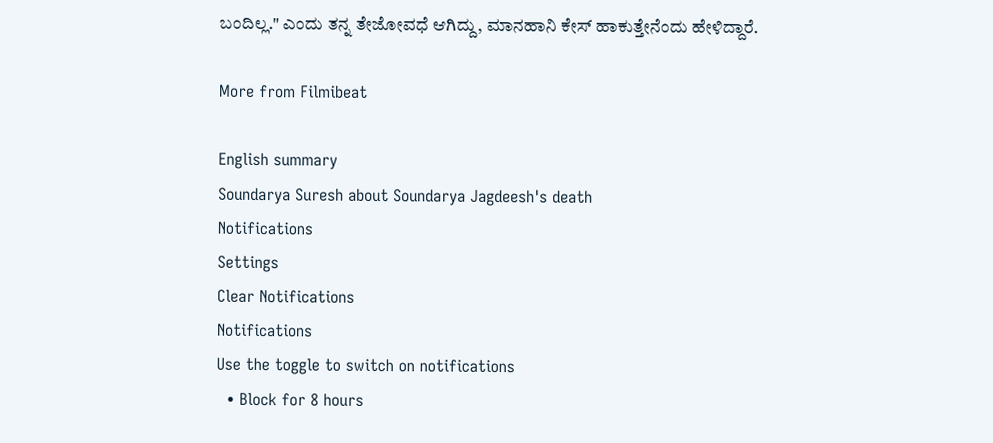ಬಂದಿಲ್ಲ." ಎಂದು ತನ್ನ ತೇಜೋವಧೆ ಆಗಿದ್ದು, ಮಾನಹಾನಿ ಕೇಸ್ ಹಾಕುತ್ತೇನೆಂದು ಹೇಳಿದ್ದಾರೆ.

More from Filmibeat

English summary
Soundarya Suresh about Soundarya Jagdeesh's death
Notifications
Settings
Clear Notifications
Notifications
Use the toggle to switch on notifications
  • Block for 8 hours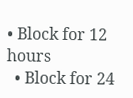• Block for 12 hours
  • Block for 24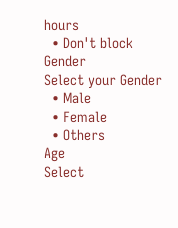hours
  • Don't block
Gender
Select your Gender
  • Male
  • Female
  • Others
Age
Select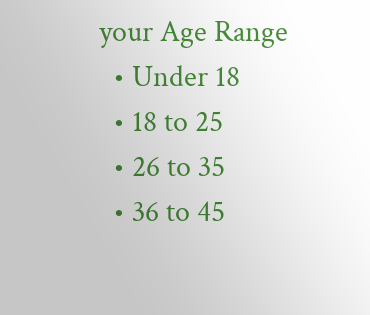your Age Range
  • Under 18
  • 18 to 25
  • 26 to 35
  • 36 to 45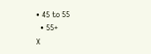• 45 to 55
  • 55+
X